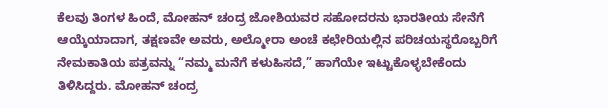ಕೆಲವು ತಿಂಗಳ ಹಿಂದೆ, ಮೋಹನ್ ಚಂದ್ರ ಜೋಶಿಯವರ ಸಹೋದರನು ಭಾರತೀಯ ಸೇನೆಗೆ ಆಯ್ಕೆಯಾದಾಗ, ತಕ್ಷಣವೇ ಅವರು, ಅಲ್ಮೋರಾ ಅಂಚೆ ಕಛೇರಿಯಲ್ಲಿನ ಪರಿಚಯಸ್ಥರೊಬ್ಬರಿಗೆ ನೇಮಕಾತಿಯ ಪತ್ರವನ್ನು “ನಮ್ಮ ಮನೆಗೆ ಕಳುಹಿಸದೆ,” ಹಾಗೆಯೇ ಇಟ್ಟುಕೊಳ್ಳಬೇಕೆಂದು ತಿಳಿಸಿದ್ದರು. ಮೋಹನ್ ಚಂದ್ರ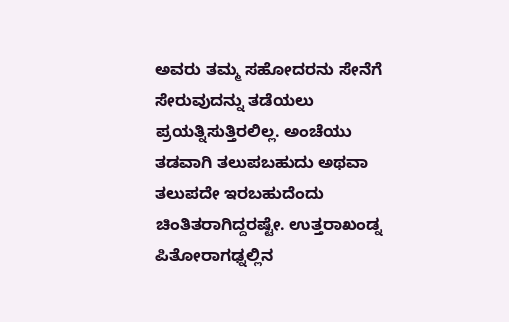ಅವರು ತಮ್ಮ ಸಹೋದರನು ಸೇನೆಗೆ ಸೇರುವುದನ್ನು ತಡೆಯಲು ಪ್ರಯತ್ನಿಸುತ್ತಿರಲಿಲ್ಲ. ಅಂಚೆಯು ತಡವಾಗಿ ತಲುಪಬಹುದು ಅಥವಾ ತಲುಪದೇ ಇರಬಹುದೆಂದು ಚಿಂತಿತರಾಗಿದ್ದರಷ್ಟೇ. ಉತ್ತರಾಖಂಡ್ನ ಪಿತೋರಾಗಢ್ನಲ್ಲಿನ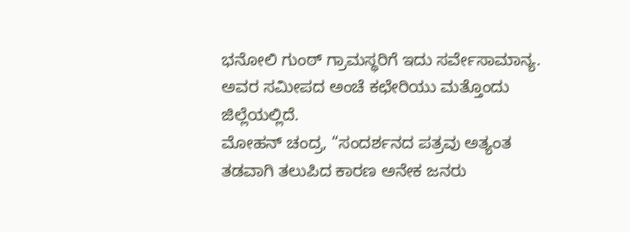ಭನೋಲಿ ಗುಂಠ್ ಗ್ರಾಮಸ್ಥರಿಗೆ ಇದು ಸರ್ವೇಸಾಮಾನ್ಯ. ಅವರ ಸಮೀಪದ ಅಂಚೆ ಕಛೇರಿಯು ಮತ್ತೊಂದು ಜಿಲ್ಲೆಯಲ್ಲಿದೆ.
ಮೋಹನ್ ಚಂದ್ರ, “ಸಂದರ್ಶನದ ಪತ್ರವು ಅತ್ಯಂತ ತಡವಾಗಿ ತಲುಪಿದ ಕಾರಣ ಅನೇಕ ಜನರು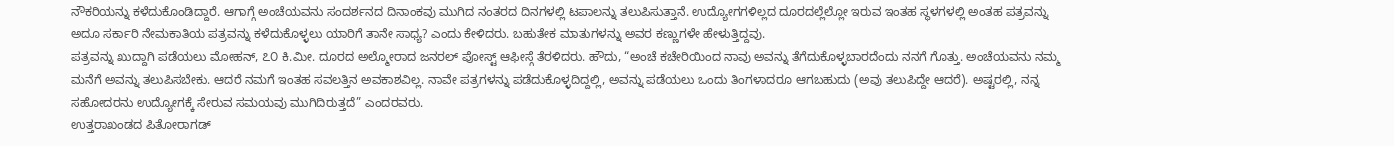ನೌಕರಿಯನ್ನು ಕಳೆದುಕೊಂಡಿದ್ದಾರೆ. ಆಗಾಗ್ಗೆ ಅಂಚೆಯವನು ಸಂದರ್ಶನದ ದಿನಾಂಕವು ಮುಗಿದ ನಂತರದ ದಿನಗಳಲ್ಲಿ ಟಪಾಲನ್ನು ತಲುಪಿಸುತ್ತಾನೆ. ಉದ್ಯೋಗಗಳಿಲ್ಲದ ದೂರದಲ್ಲೆಲ್ಲೋ ಇರುವ ಇಂತಹ ಸ್ಥಳಗಳಲ್ಲಿ ಅಂತಹ ಪತ್ರವನ್ನು ಅದೂ ಸರ್ಕಾರಿ ನೇಮಕಾತಿಯ ಪತ್ರವನ್ನು ಕಳೆದುಕೊಳ್ಳಲು ಯಾರಿಗೆ ತಾನೇ ಸಾಧ್ಯ? ಎಂದು ಕೇಳಿದರು. ಬಹುತೇಕ ಮಾತುಗಳನ್ನು ಅವರ ಕಣ್ಣುಗಳೇ ಹೇಳುತ್ತಿದ್ದವು.
ಪತ್ರವನ್ನು ಖುದ್ದಾಗಿ ಪಡೆಯಲು ಮೋಹನ್, ೭೦ ಕಿ.ಮೀ. ದೂರದ ಅಲ್ಮೋರಾದ ಜನರಲ್ ಪೋಸ್ಟ್ ಆಫೀಸ್ಗೆ ತೆರಳಿದರು. ಹೌದು, “ಅಂಚೆ ಕಚೇರಿಯಿಂದ ನಾವು ಅವನ್ನು ತೆಗೆದುಕೊಳ್ಳಬಾರದೆಂದು ನನಗೆ ಗೊತ್ತು. ಅಂಚೆಯವನು ನಮ್ಮ ಮನೆಗೆ ಅವನ್ನು ತಲುಪಿಸಬೇಕು. ಆದರೆ ನಮಗೆ ಇಂತಹ ಸವಲತ್ತಿನ ಅವಕಾಶವಿಲ್ಲ. ನಾವೇ ಪತ್ರಗಳನ್ನು ಪಡೆದುಕೊಳ್ಳದಿದ್ದಲ್ಲಿ, ಅವನ್ನು ಪಡೆಯಲು ಒಂದು ತಿಂಗಳಾದರೂ ಆಗಬಹುದು (ಅವು ತಲುಪಿದ್ದೇ ಆದರೆ). ಅಷ್ಟರಲ್ಲಿ, ನನ್ನ ಸಹೋದರನು ಉದ್ಯೋಗಕ್ಕೆ ಸೇರುವ ಸಮಯವು ಮುಗಿದಿರುತ್ತದೆ” ಎಂದರವರು.
ಉತ್ತರಾಖಂಡದ ಪಿತೋರಾಗಡ್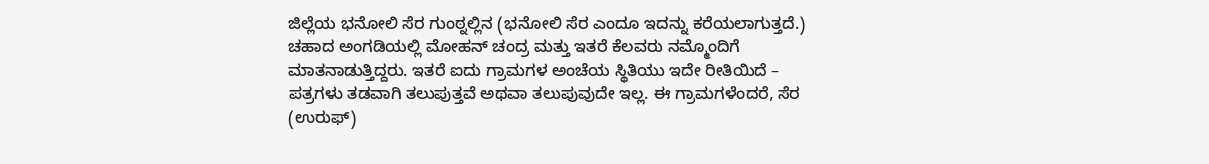ಜಿಲ್ಲೆಯ ಭನೋಲಿ ಸೆರ ಗುಂಠ್ನಲ್ಲಿನ (ಭನೋಲಿ ಸೆರ ಎಂದೂ ಇದನ್ನು ಕರೆಯಲಾಗುತ್ತದೆ.) ಚಹಾದ ಅಂಗಡಿಯಲ್ಲಿ ಮೋಹನ್ ಚಂದ್ರ ಮತ್ತು ಇತರೆ ಕೆಲವರು ನಮ್ಮೊಂದಿಗೆ ಮಾತನಾಡುತ್ತಿದ್ದರು. ಇತರೆ ಐದು ಗ್ರಾಮಗಳ ಅಂಚೆಯ ಸ್ಥಿತಿಯು ಇದೇ ರೀತಿಯಿದೆ – ಪತ್ರಗಳು ತಡವಾಗಿ ತಲುಪುತ್ತವೆ ಅಥವಾ ತಲುಪುವುದೇ ಇಲ್ಲ. ಈ ಗ್ರಾಮಗಳೆಂದರೆ, ಸೆರ (ಉರುಫ್)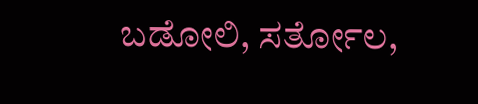ಬಡೋಲಿ, ಸರ್ತೋಲ,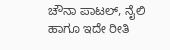ಚೌನಾ ಪಾಟಲ್, ನೈಲಿ ಹಾಗೂ ಇದೇ ರೀತಿ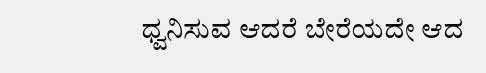ಧ್ವನಿಸುವ ಆದರೆ ಬೇರೆಯದೇ ಆದ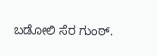ಬಡೋಲಿ ಸೆರ ಗುಂಠ್.